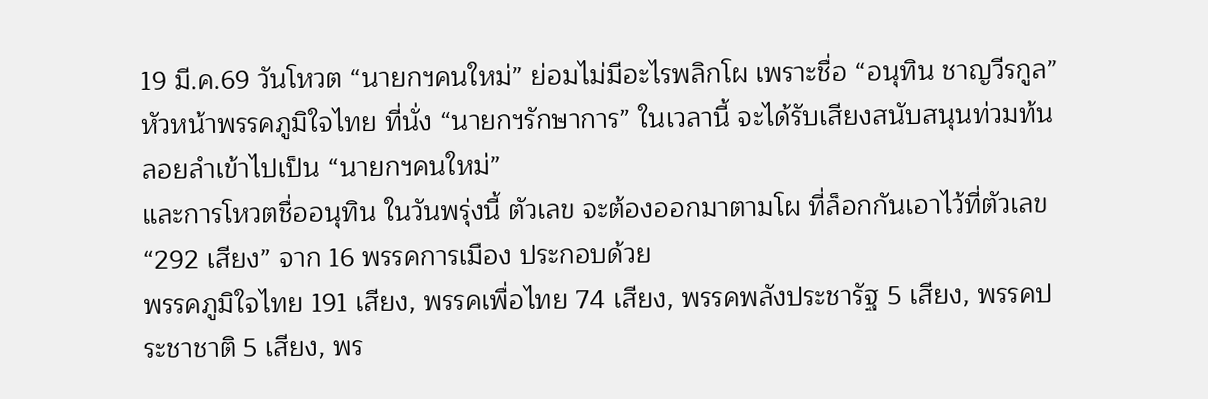19 มี.ค.69 วันโหวต “นายกฯคนใหม่” ย่อมไม่มีอะไรพลิกโผ เพราะชื่อ “อนุทิน ชาญวีรกูล” หัวหน้าพรรคภูมิใจไทย ที่นั่ง “นายกฯรักษาการ” ในเวลานี้ จะได้รับเสียงสนับสนุนท่วมท้น ลอยลำเข้าไปเป็น “นายกฯคนใหม่”
และการโหวตชื่ออนุทิน ในวันพรุ่งนี้ ตัวเลข จะต้องออกมาตามโผ ที่ล็อกกันเอาไว้ที่ตัวเลข “292 เสียง” จาก 16 พรรคการเมือง ประกอบด้วย
พรรคภูมิใจไทย 191 เสียง, พรรคเพื่อไทย 74 เสียง, พรรคพลังประชารัฐ 5 เสียง, พรรคประชาชาติ 5 เสียง, พร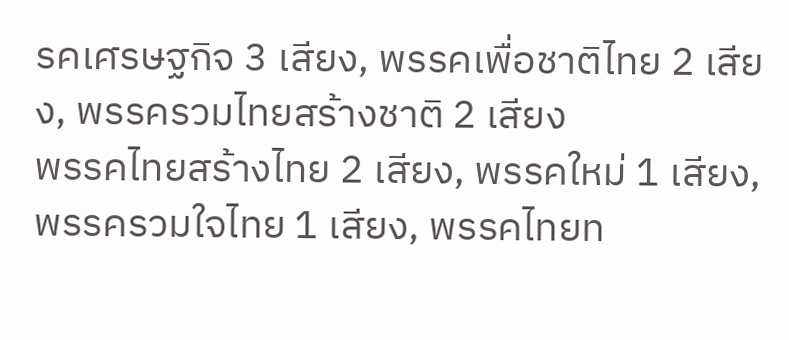รคเศรษฐกิจ 3 เสียง, พรรคเพื่อชาติไทย 2 เสียง, พรรครวมไทยสร้างชาติ 2 เสียง
พรรคไทยสร้างไทย 2 เสียง, พรรคใหม่ 1 เสียง, พรรครวมใจไทย 1 เสียง, พรรคไทยท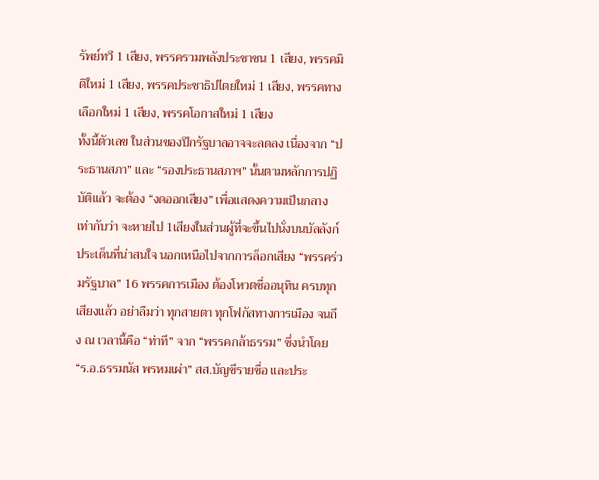รัพย์ทวี 1 เสียง, พรรครวมพลังประชาชน 1 เสียง, พรรคมิติใหม่ 1 เสียง, พรรคประชาธิปไตยใหม่ 1 เสียง, พรรคทางเลือกใหม่ 1 เสียง, พรรคโอกาสใหม่ 1 เสียง
ทั้งนี้ตัวเลข ในส่วนของปีกรัฐบาลอาจจะลดลง เนื่องจาก “ประธานสภา” และ “รองประธานสภาฯ” นั้นตามหลักการปฏิบัติแล้ว จะต้อง “งดออกเสียง” เพื่อแสดงความเป็นกลาง เท่ากับว่า จะหายไป 1เสียงในส่วนผู้ที่จะขึ้นไปนั่งบนบัลลังก์
ประเด็นที่น่าสนใจ นอกเหนือไปจากการล็อกเสียง “พรรคร่วมรัฐบาล” 16 พรรคการเมือง ต้องโหวตชื่ออนุทิน ครบทุกเสียงแล้ว อย่าลืมว่า ทุกสายตา ทุกโฟกัสทางการเมือง จนถึง ณ เวลานี้คือ “ท่าที” จาก “พรรคกล้าธรรม” ซึ่งนำโดย “ร.อ.ธรรมนัส พรหมเผ่า” สส.บัญชีรายชื่อ และประ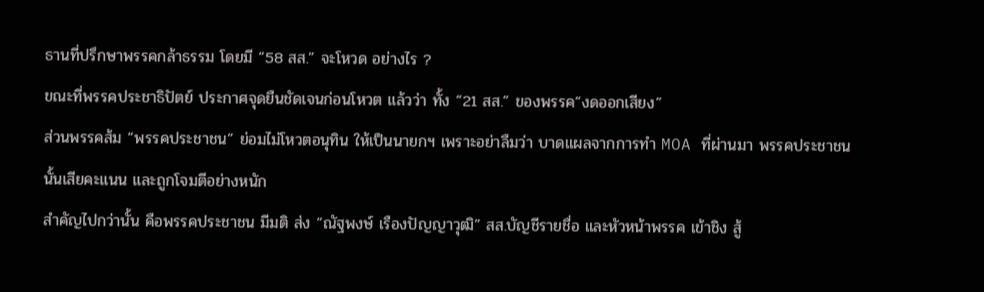ธานที่ปรึกษาพรรคกล้าธรรม โดยมี “58 สส.” จะโหวด อย่างไร ?
ขณะที่พรรคประชาธิปัตย์ ประกาศจุดยืนชัดเจนก่อนโหวต แล้วว่า ทั้ง “21 สส.” ของพรรค“งดออกเสียง”
ส่วนพรรคส้ม “พรรคประชาชน” ย่อมไม่โหวตอนุทิน ให้เป็นนายกฯ เพราะอย่าลืมว่า บาดแผลจากการทำ MOA ที่ผ่านมา พรรคประชาชนนั้นเสียคะแนน และถูกโจมตีอย่างหนัก
สำคัญไปกว่านั้น คือพรรคประชาชน มีมติ ส่ง “ณัฐพงษ์ เรืองปัญญาวุฒิ” สส.บัญชีรายชื่อ และหัวหน้าพรรค เข้าชิง สู้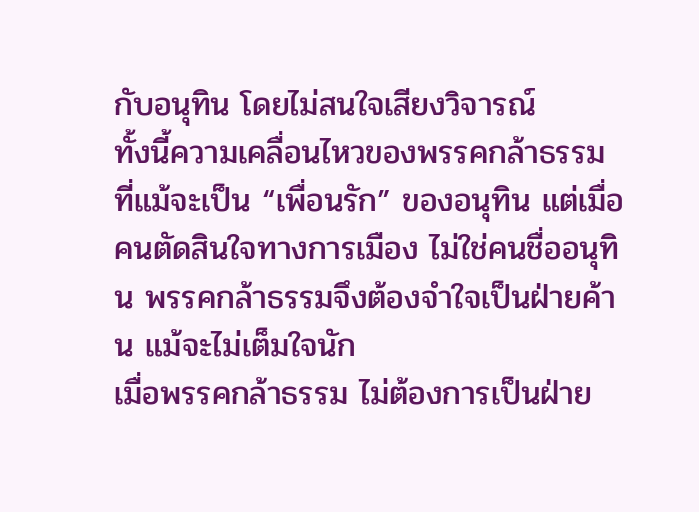กับอนุทิน โดยไม่สนใจเสียงวิจารณ์
ทั้งนี้ความเคลื่อนไหวของพรรคกล้าธรรม ที่แม้จะเป็น “เพื่อนรัก” ของอนุทิน แต่เมื่อคนตัดสินใจทางการเมือง ไม่ใช่คนชื่ออนุทิน พรรคกล้าธรรมจึงต้องจำใจเป็นฝ่ายค้าน แม้จะไม่เต็มใจนัก
เมื่อพรรคกล้าธรรม ไม่ต้องการเป็นฝ่าย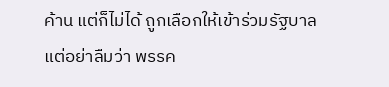ค้าน แต่ก็ไม่ได้ ถูกเลือกให้เข้าร่วมรัฐบาล แต่อย่าลืมว่า พรรค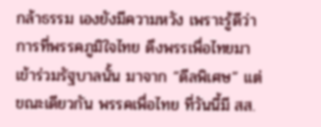กล้าธรรม เองยังมีความหวัง เพราะรู้ดีว่าการที่พรรคภูมิใจไทย ดึงพรรเพื่อไทยมาเข้าร่วมรัฐบาลนั้น มาจาก “ดีลพิเศษ” แต่ขณะเดียวกัน พรรคเพื่อไทย ที่วันนี้มี สส.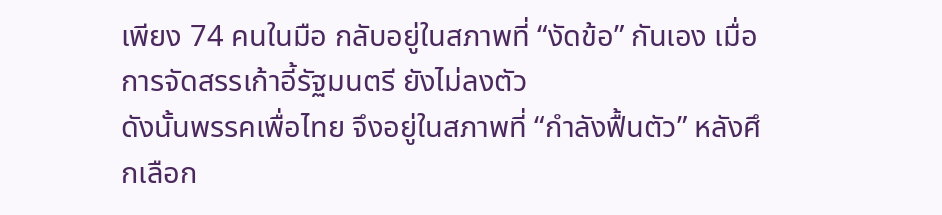เพียง 74 คนในมือ กลับอยู่ในสภาพที่ “งัดข้อ” กันเอง เมื่อการจัดสรรเก้าอี้รัฐมนตรี ยังไม่ลงตัว
ดังนั้นพรรคเพื่อไทย จึงอยู่ในสภาพที่ “กำลังฟื้นตัว” หลังศึกเลือก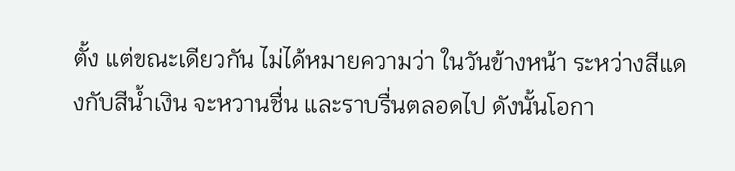ตั้ง แต่ขณะเดียวกัน ไม่ได้หมายความว่า ในวันข้างหน้า ระหว่างสีแดงกับสีน้ำเงิน จะหวานชื่น และราบรื่นตลอดไป ดังนั้นโอกา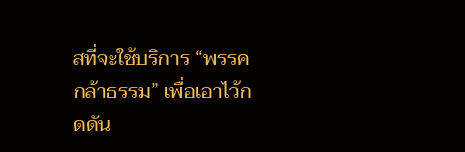สที่จะใช้บริการ “พรรคกล้าธรรม” เพื่อเอาไว้กดดัน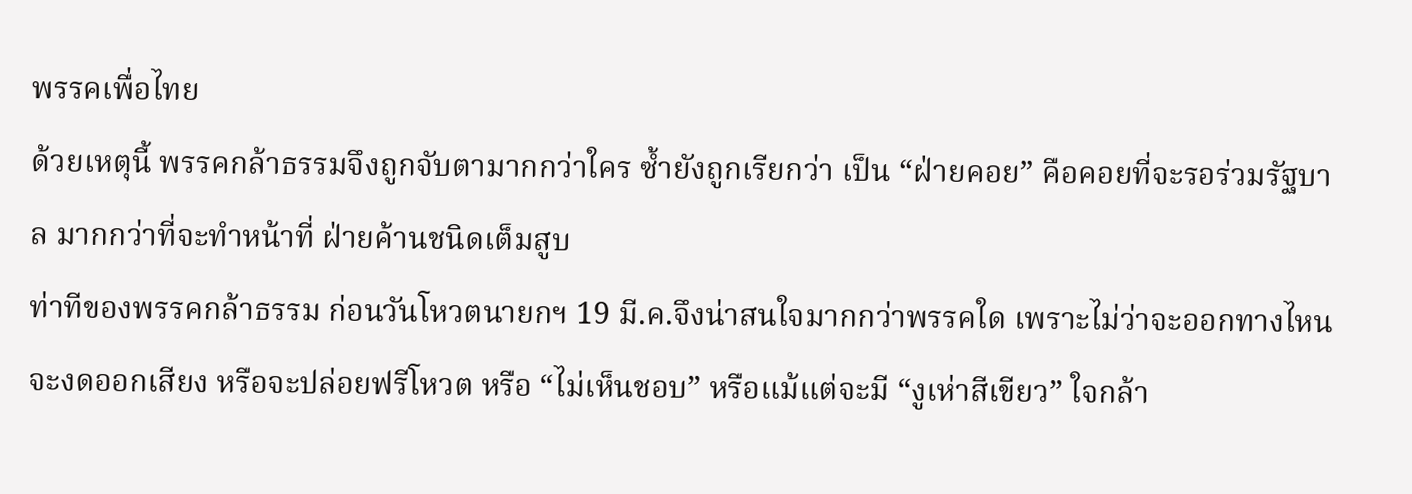พรรคเพื่อไทย
ด้วยเหตุนี้ พรรคกล้าธรรมจึงถูกจับตามากกว่าใคร ซ้ำยังถูกเรียกว่า เป็น “ฝ่ายคอย” คือคอยที่จะรอร่วมรัฐบาล มากกว่าที่จะทำหน้าที่ ฝ่ายค้านชนิดเต็มสูบ
ท่าทีของพรรคกล้าธรรม ก่อนวันโหวตนายกฯ 19 มี.ค.จึงน่าสนใจมากกว่าพรรคใด เพราะไม่ว่าจะออกทางไหน จะงดออกเสียง หรือจะปล่อยฟรีโหวต หรือ “ไม่เห็นชอบ” หรือแม้แต่จะมี “งูเห่าสีเขียว” ใจกล้า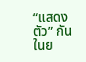“แสดงตัว” กันในย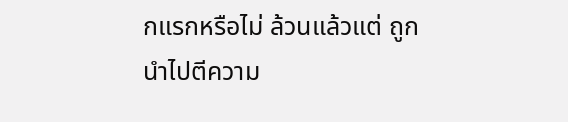กแรกหรือไม่ ล้วนแล้วแต่ ถูกนำไปตีความ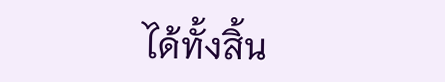ได้ทั้งสิ้น